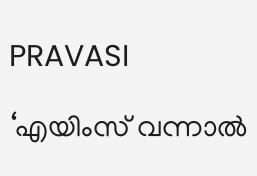PRAVASI

‘എയിംസ് വന്നാൽ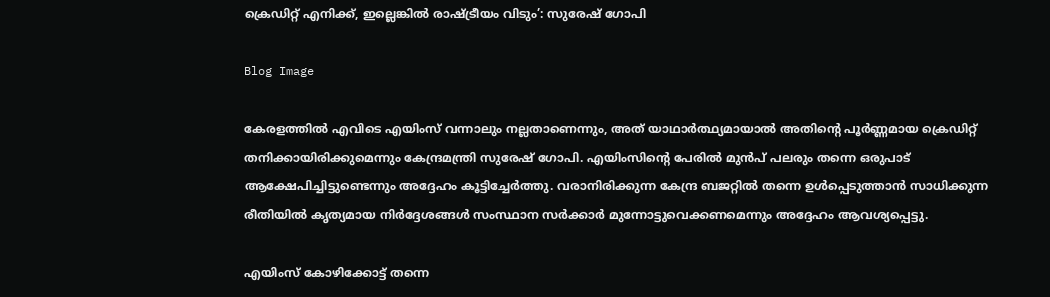ക്രെഡിറ്റ് എനിക്ക്, ഇല്ലെങ്കിൽ രാഷ്ട്രീയം വിടും’: സുരേഷ് ഗോപി

Blog Image

കേരളത്തിൽ എവിടെ എയിംസ് വന്നാലും നല്ലതാണെന്നും, അത് യാഥാർത്ഥ്യമായാൽ അതിന്റെ പൂർണ്ണമായ ക്രെഡിറ്റ് തനിക്കായിരിക്കുമെന്നും കേന്ദ്രമന്ത്രി സുരേഷ് ഗോപി. എയിംസിന്റെ പേരിൽ മുൻപ് പലരും തന്നെ ഒരുപാട് ആക്ഷേപിച്ചിട്ടുണ്ടെന്നും അദ്ദേഹം കൂട്ടിച്ചേർത്തു. വരാനിരിക്കുന്ന കേന്ദ്ര ബജറ്റിൽ തന്നെ ഉൾപ്പെടുത്താൻ സാധിക്കുന്ന രീതിയിൽ കൃത്യമായ നിർദ്ദേശങ്ങൾ സംസ്ഥാന സർക്കാർ മുന്നോട്ടുവെക്കണമെന്നും അദ്ദേഹം ആവശ്യപ്പെട്ടു.

എയിംസ് കോഴിക്കോട്ട് തന്നെ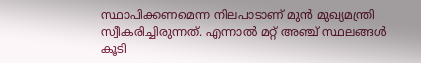സ്ഥാപിക്കണമെന്ന നിലപാടാണ് മുൻ മുഖ്യമന്ത്രി സ്വീകരിച്ചിരുന്നത്. എന്നാൽ മറ്റ് അഞ്ച് സ്ഥലങ്ങൾ കൂടി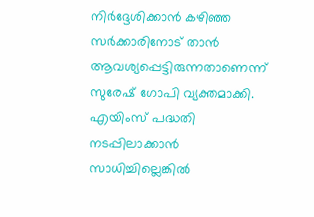നിർദ്ദേശിക്കാൻ കഴിഞ്ഞ സർക്കാരിനോട് താൻ ആവശ്യപ്പെട്ടിരുന്നതാണെന്ന് സുരേഷ് ഗോപി വ്യക്തമാക്കി. എയിംസ് പദ്ധതി നടപ്പിലാക്കാൻ സാധിച്ചില്ലെങ്കിൽ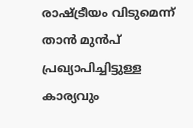രാഷ്ട്രീയം വിടുമെന്ന് താൻ മുൻപ് പ്രഖ്യാപിച്ചിട്ടുള്ള കാര്യവും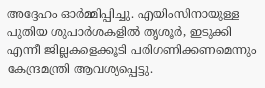അദ്ദേഹം ഓർമ്മിപ്പിച്ചു. എയിംസിനായുള്ള പുതിയ ശുപാർശകളിൽ തൃശൂർ, ഇടുക്കി എന്നീ ജില്ലകളെക്കൂടി പരിഗണിക്കണമെന്നും കേന്ദ്രമന്ത്രി ആവശ്യപ്പെട്ടു.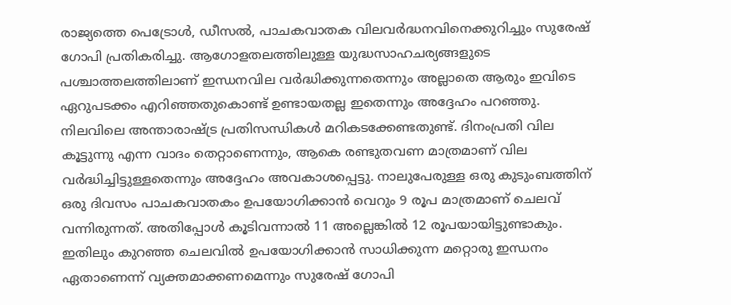രാജ്യത്തെ പെട്രോൾ, ഡീസൽ, പാചകവാതക വിലവർദ്ധനവിനെക്കുറിച്ചും സുരേഷ് ഗോപി പ്രതികരിച്ചു. ആഗോളതലത്തിലുള്ള യുദ്ധസാഹചര്യങ്ങളുടെ പശ്ചാത്തലത്തിലാണ് ഇന്ധനവില വർദ്ധിക്കുന്നതെന്നും അല്ലാതെ ആരും ഇവിടെ ഏറുപടക്കം എറിഞ്ഞതുകൊണ്ട് ഉണ്ടായതല്ല ഇതെന്നും അദ്ദേഹം പറഞ്ഞു. നിലവിലെ അന്താരാഷ്ട്ര പ്രതിസന്ധികൾ മറികടക്കേണ്ടതുണ്ട്. ദിനംപ്രതി വില കൂട്ടുന്നു എന്ന വാദം തെറ്റാണെന്നും, ആകെ രണ്ടുതവണ മാത്രമാണ് വില വർദ്ധിച്ചിട്ടുള്ളതെന്നും അദ്ദേഹം അവകാശപ്പെട്ടു. നാലുപേരുള്ള ഒരു കുടുംബത്തിന് ഒരു ദിവസം പാചകവാതകം ഉപയോഗിക്കാൻ വെറും 9 രൂപ മാത്രമാണ് ചെലവ് വന്നിരുന്നത്. അതിപ്പോൾ കൂടിവന്നാൽ 11 അല്ലെങ്കിൽ 12 രൂപയായിട്ടുണ്ടാകും. ഇതിലും കുറഞ്ഞ ചെലവിൽ ഉപയോഗിക്കാൻ സാധിക്കുന്ന മറ്റൊരു ഇന്ധനം ഏതാണെന്ന് വ്യക്തമാക്കണമെന്നും സുരേഷ് ഗോപി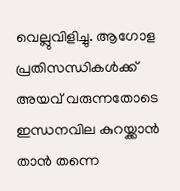വെല്ലുവിളിച്ചു. ആഗോള പ്രതിസന്ധികൾക്ക് അയവ് വരുന്നതോടെ ഇന്ധനവില കുറയ്ക്കാൻ താൻ തന്നെ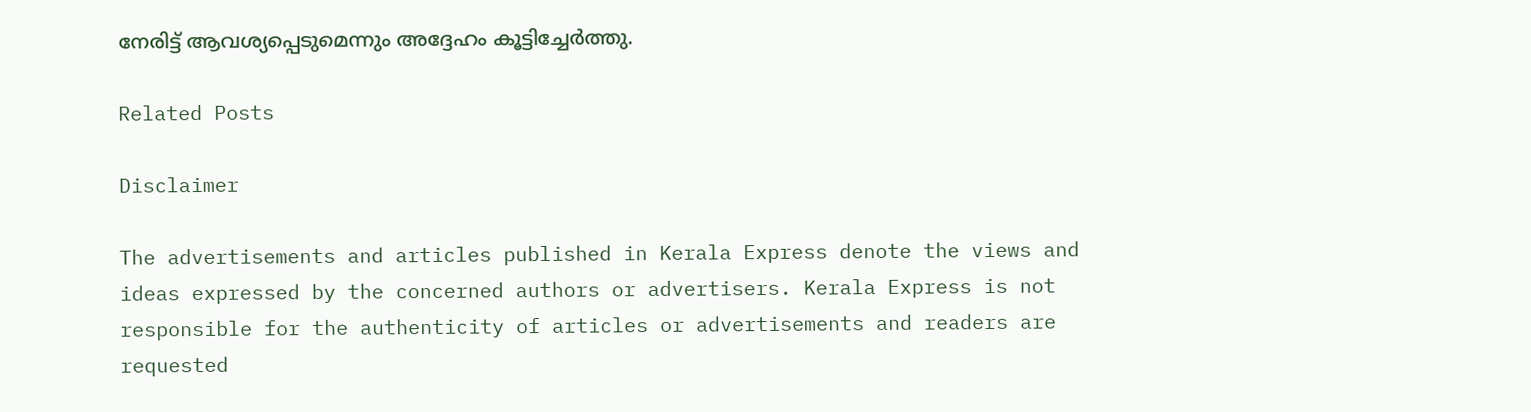നേരിട്ട് ആവശ്യപ്പെടുമെന്നും അദ്ദേഹം കൂട്ടിച്ചേർത്തു.

Related Posts

Disclaimer

The advertisements and articles published in Kerala Express denote the views and ideas expressed by the concerned authors or advertisers. Kerala Express is not responsible for the authenticity of articles or advertisements and readers are requested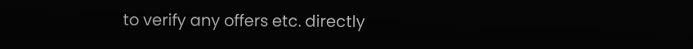to verify any offers etc. directly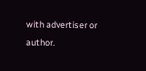with advertiser or author.